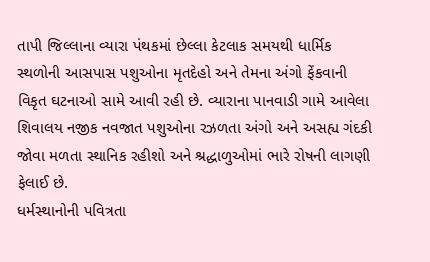તાપી જિલ્લાના વ્યારા પંથકમાં છેલ્લા કેટલાક સમયથી ધાર્મિક સ્થળોની આસપાસ પશુઓના મૃતદેહો અને તેમના અંગો ફેંકવાની વિકૃત ઘટનાઓ સામે આવી રહી છે. વ્યારાના પાનવાડી ગામે આવેલા શિવાલય નજીક નવજાત પશુઓના રઝળતા અંગો અને અસહ્ય ગંદકી જોવા મળતા સ્થાનિક રહીશો અને શ્રદ્ધાળુઓમાં ભારે રોષની લાગણી ફેલાઈ છે.
ધર્મસ્થાનોની પવિત્રતા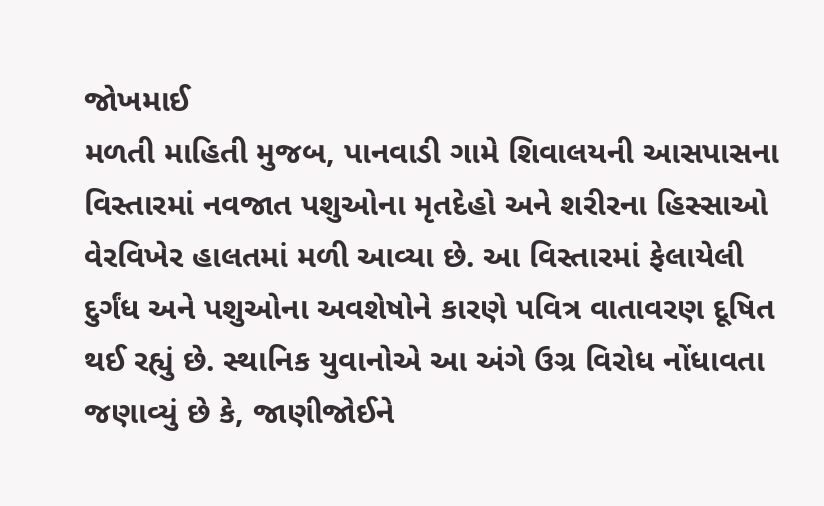જોખમાઈ
મળતી માહિતી મુજબ, પાનવાડી ગામે શિવાલયની આસપાસના વિસ્તારમાં નવજાત પશુઓના મૃતદેહો અને શરીરના હિસ્સાઓ વેરવિખેર હાલતમાં મળી આવ્યા છે. આ વિસ્તારમાં ફેલાયેલી દુર્ગંધ અને પશુઓના અવશેષોને કારણે પવિત્ર વાતાવરણ દૂષિત થઈ રહ્યું છે. સ્થાનિક યુવાનોએ આ અંગે ઉગ્ર વિરોધ નોંધાવતા જણાવ્યું છે કે, જાણીજોઈને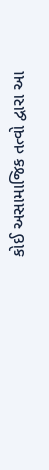કોઈ અસામાજિક તત્વો દ્વારા આ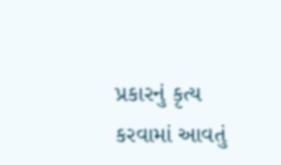પ્રકારનું કૃત્ય કરવામાં આવતું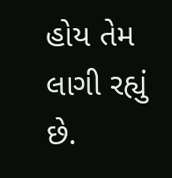હોય તેમ લાગી રહ્યું છે.